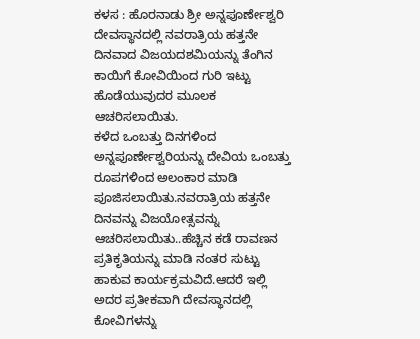ಕಳಸ : ಹೊರನಾಡು ಶ್ರೀ ಅನ್ನಪೂರ್ಣೇಶ್ವರಿ ದೇವಸ್ಥಾನದಲ್ಲಿ ನವರಾತ್ರಿಯ ಹತ್ತನೇ ದಿನವಾದ ವಿಜಯದಶಮಿಯನ್ನು ತೆಂಗಿನ ಕಾಯಿಗೆ ಕೋವಿಯಿಂದ ಗುರಿ ಇಟ್ಟು ಹೊಡೆಯುವುದರ ಮೂಲಕ ಆಚರಿಸಲಾಯಿತು.
ಕಳೆದ ಒಂಬತ್ತು ದಿನಗಳಿಂದ ಅನ್ನಪೂರ್ಣೇಶ್ವರಿಯನ್ನು ದೇವಿಯ ಒಂಬತ್ತು ರೂಪಗಳಿಂದ ಅಲಂಕಾರ ಮಾಡಿ ಪೂಜಿಸಲಾಯಿತು.ನವರಾತ್ರಿಯ ಹತ್ತನೇ ದಿನವನ್ನು ವಿಜಯೋತ್ಸವನ್ನು ಆಚರಿಸಲಾಯಿತು..ಹೆಚ್ಚಿನ ಕಡೆ ರಾವಣನ ಪ್ರತಿಕೃತಿಯನ್ನು ಮಾಡಿ ನಂತರ ಸುಟ್ಟು ಹಾಕುವ ಕಾರ್ಯಕ್ರಮವಿದೆ.ಆದರೆ ಇಲ್ಲಿ ಅದರ ಪ್ರತೀಕವಾಗಿ ದೇವಸ್ಥಾನದಲ್ಲಿ ಕೋವಿಗಳನ್ನು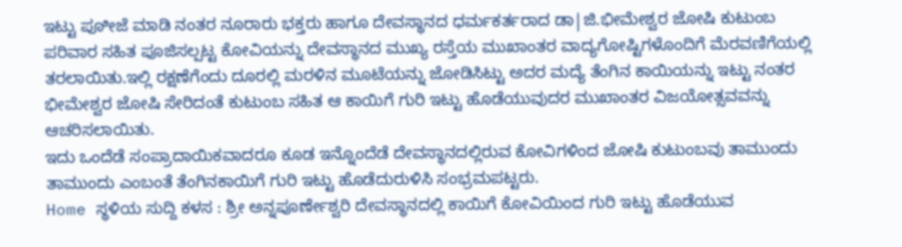ಇಟ್ಟು ಪೂೀಜೆ ಮಾಡಿ ನಂತರ ನೂರಾರು ಭಕ್ತರು ಹಾಗೂ ದೇವಸ್ಥಾನದ ಧರ್ಮಕರ್ತರಾದ ಡಾ|ಜಿ.ಭೀಮೇಶ್ವರ ಜೋಷಿ ಕುಟುಂಬ ಪರಿವಾರ ಸಹಿತ ಪೂಜಿಸಲ್ಪಟ್ಟ ಕೋವಿಯನ್ನು ದೇವಸ್ಥಾನದ ಮುಖ್ಯ ರಸ್ತೆಯ ಮುಖಾಂತರ ವಾದ್ಯಗೋಷ್ಟಿಗಳೊಂದಿಗೆ ಮೆರವಣಿಗೆಯಲ್ಲಿ ತರಲಾಯಿತು.ಇಲ್ಲಿ ರಕ್ಷಣೆಗೆಂದು ದೂರಲ್ಲಿ ಮರಳಿನ ಮೂಟೆಯನ್ನು ಜೋಡಿಸಿಟ್ಟು ಅದರ ಮದ್ಯೆ ತೆಂಗಿನ ಕಾಯಿಯನ್ನು ಇಟ್ಟು ನಂತರ ಭೀಮೇಶ್ವರ ಜೋಷಿ ಸೇರಿದಂತೆ ಕುಟುಂಬ ಸಹಿತ ಆ ಕಾಯಿಗೆ ಗುರಿ ಇಟ್ಟು ಹೊಡೆಯುವುದರ ಮುಖಾಂತರ ವಿಜಯೋತ್ಸವವನ್ನು ಆಚರಿಸಲಾಯಿತು.
ಇದು ಒಂದೆಡೆ ಸಂಪ್ರಾದಾಯಿಕವಾದರೂ ಕೂಡ ಇನ್ನೊಂದೆಡೆ ದೇವಸ್ಥಾನದಲ್ಲಿರುವ ಕೋವಿಗಳಿಂದ ಜೋಷಿ ಕುಟುಂಬವು ತಾಮುಂದು ತಾಮುಂದು ಎಂಬಂತೆ ತೆಂಗಿನಕಾಯಿಗೆ ಗುರಿ ಇಟ್ಟು ಹೊಡೆದುರುಳಿಸಿ ಸಂಭ್ರಮಪಟ್ಟರು.
Home ಸ್ಥಳಿಯ ಸುದ್ದಿ ಕಳಸ : ಶ್ರೀ ಅನ್ನಪೂರ್ಣೇಶ್ವರಿ ದೇವಸ್ಥಾನದಲ್ಲಿ ಕಾಯಿಗೆ ಕೋವಿಯಿಂದ ಗುರಿ ಇಟ್ಟು ಹೊಡೆಯುವ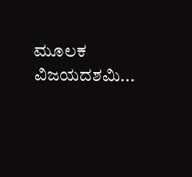ಮೂಲಕ ವಿಜಯದಶಮಿ...